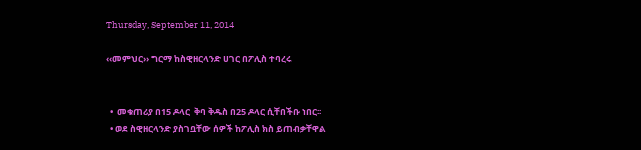Thursday, September 11, 2014

‹‹መምህር›› ግርማ ከስዊዘርላንድ ሀገር በፖሊስ ተባረሩ


  •  መቁጠሪያ በ15 ዶላር  ቅባ ቅዱስ በ25 ዶላር ሲቸበችቡ ነበር፡፡
  • ወደ ስዊዘርላንድ ያስገቧቸው ሰዎች ከፖሊስ ክስ ይጠብቃቸዋል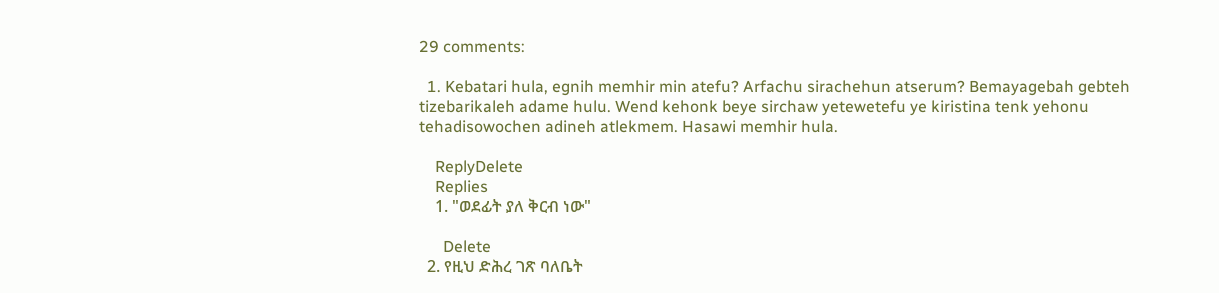29 comments:

  1. Kebatari hula, egnih memhir min atefu? Arfachu sirachehun atserum? Bemayagebah gebteh tizebarikaleh adame hulu. Wend kehonk beye sirchaw yetewetefu ye kiristina tenk yehonu tehadisowochen adineh atlekmem. Hasawi memhir hula.

    ReplyDelete
    Replies
    1. "ወደፊት ያለ ቅርብ ነው"

      Delete
  2. የዚህ ድሕረ ገጽ ባለቤት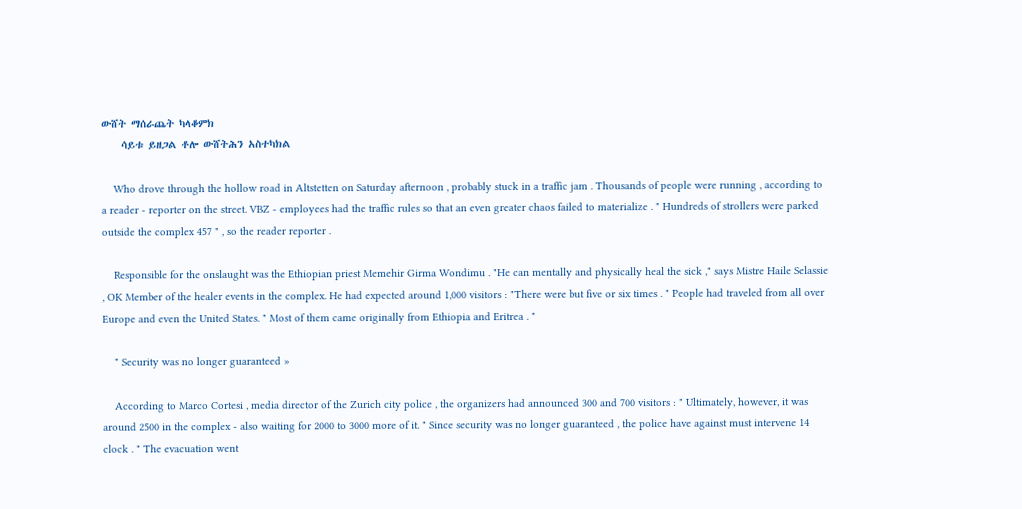ውሸት ማሰራጨት ካላቆምክ
    ሳይቱ ይዘጋል ቶሎ ውሸትሕን አስተካክል

    Who drove through the hollow road in Altstetten on Saturday afternoon , probably stuck in a traffic jam . Thousands of people were running , according to a reader - reporter on the street. VBZ - employees had the traffic rules so that an even greater chaos failed to materialize . " Hundreds of strollers were parked outside the complex 457 " , so the reader reporter .

    Responsible for the onslaught was the Ethiopian priest Memehir Girma Wondimu . "He can mentally and physically heal the sick ," says Mistre Haile Selassie , OK Member of the healer events in the complex. He had expected around 1,000 visitors : "There were but five or six times . " People had traveled from all over Europe and even the United States. " Most of them came originally from Ethiopia and Eritrea . "

    " Security was no longer guaranteed »

    According to Marco Cortesi , media director of the Zurich city police , the organizers had announced 300 and 700 visitors : " Ultimately, however, it was around 2500 in the complex - also waiting for 2000 to 3000 more of it. " Since security was no longer guaranteed , the police have against must intervene 14 clock . " The evacuation went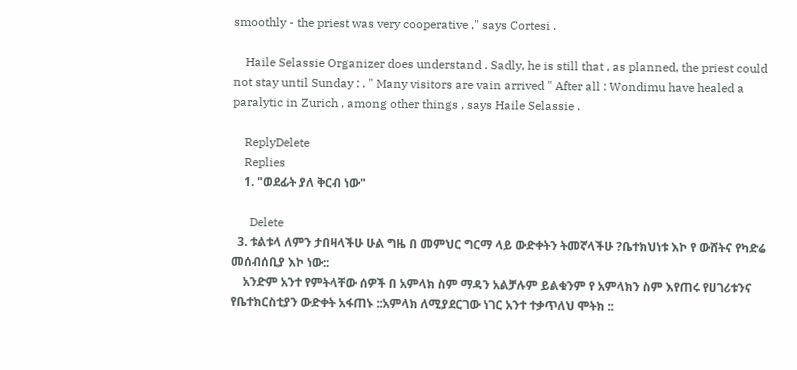smoothly - the priest was very cooperative ," says Cortesi .

    Haile Selassie Organizer does understand . Sadly, he is still that , as planned, the priest could not stay until Sunday : . " Many visitors are vain arrived " After all : Wondimu have healed a paralytic in Zurich , among other things , says Haile Selassie .

    ReplyDelete
    Replies
    1. "ወደፊት ያለ ቅርብ ነው"

      Delete
  3. ቱልቱላ ለምን ታበዛላችሁ ሁል ግዜ በ መምህር ግርማ ላይ ውድቀትን ትመኛላችሁ ?ቤተክህነቱ እኮ የ ውሸትና የካድሬ መሰብሰቢያ እኮ ነው::
    አንድም አንተ የምትላቸው ሰዎች በ አምላክ ስም ማዳን አልቻሉም ይልቁንም የ አምላክን ስም እየጠሩ የሀገሪቱንና የቤተክርስቲያን ውድቀት አፋጠኑ ::አምላክ ለሚያደርገው ነገር አንተ ተቃጥለህ ሞትክ ::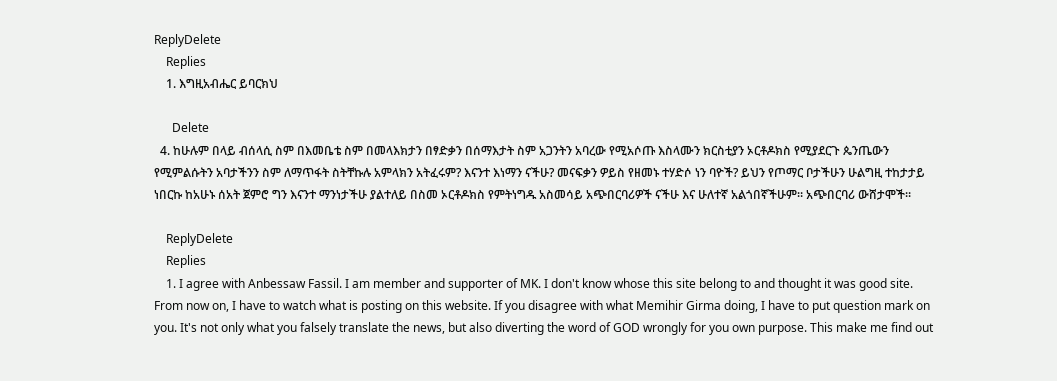ReplyDelete
    Replies
    1. እግዚአብሔር ይባርክህ

      Delete
  4. ከሁሉም በላይ ብሰላሲ ስም በእመቤቴ ስም በመላእክታን በፃድቃን በሰማእታት ስም አጋንትን አባረው የሚአሶጡ እስላሙን ክርስቲያን ኦርቶዶክስ የሚያደርጉ ጴንጤውን የሚምልሱትን አባታችንን ስም ለማጥፋት ስትቸኩሉ አምላክን አትፈሩም? እናንተ እነማን ናችሁ? መናፍቃን ዎይስ የዘመኑ ተሃድሶ ነን ባዮች? ይህን የጦማር ቦታችሁን ሁልግዚ ተከታታይ ነበርኩ ከአሁኑ ሰአት ጀምሮ ግን እናንተ ማንነታችሁ ያልተለይ በስመ ኦርቶዶክስ የምትነግዱ አስመሳይ አጭበርባሪዎች ናችሁ እና ሁለተኛ አልጎበኛችሁም። አጭበርባሪ ውሸታሞች።

    ReplyDelete
    Replies
    1. I agree with Anbessaw Fassil. I am member and supporter of MK. I don't know whose this site belong to and thought it was good site. From now on, I have to watch what is posting on this website. If you disagree with what Memihir Girma doing, I have to put question mark on you. It's not only what you falsely translate the news, but also diverting the word of GOD wrongly for you own purpose. This make me find out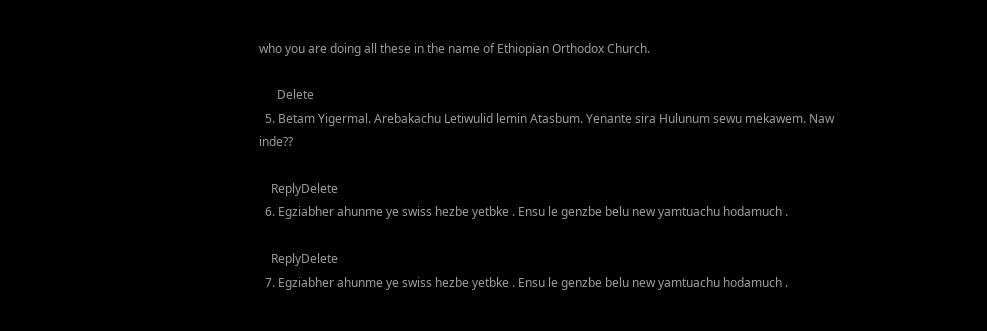who you are doing all these in the name of Ethiopian Orthodox Church.

      Delete
  5. Betam Yigermal. Arebakachu Letiwulid lemin Atasbum. Yenante sira Hulunum sewu mekawem. Naw inde??

    ReplyDelete
  6. Egziabher ahunme ye swiss hezbe yetbke . Ensu le genzbe belu new yamtuachu hodamuch .

    ReplyDelete
  7. Egziabher ahunme ye swiss hezbe yetbke . Ensu le genzbe belu new yamtuachu hodamuch .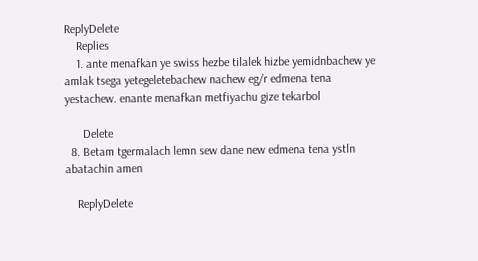ReplyDelete
    Replies
    1. ante menafkan ye swiss hezbe tilalek hizbe yemidnbachew ye amlak tsega yetegeletebachew nachew eg/r edmena tena yestachew. enante menafkan metfiyachu gize tekarbol

      Delete
  8. Betam tgermalach lemn sew dane new edmena tena ystln abatachin amen

    ReplyDelete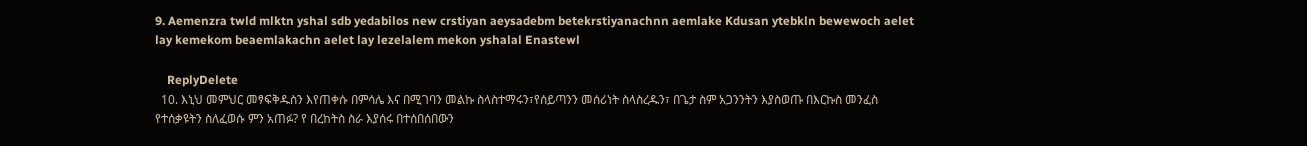9. Aemenzra twld mlktn yshal sdb yedabilos new crstiyan aeysadebm betekrstiyanachnn aemlake Kdusan ytebkln bewewoch aelet lay kemekom beaemlakachn aelet lay lezelalem mekon yshalal Enastewl

    ReplyDelete
  10. እኒህ መምህር መፃፍቅዱስን እየጠቀሱ በምሳሌ እና በሚገባን መልኩ ስላስተማሩን፣የሰይጣንን መሰሪነት ስላስረዱን፣ በጌታ ስም አጋንንትን እያስወጡ በእርኩስ መንፈስ የተሰቃዩትን ስለፈወሱ ምን አጠፉ? የ በረከትስ ስራ እያሰሩ በተሰበሰበውን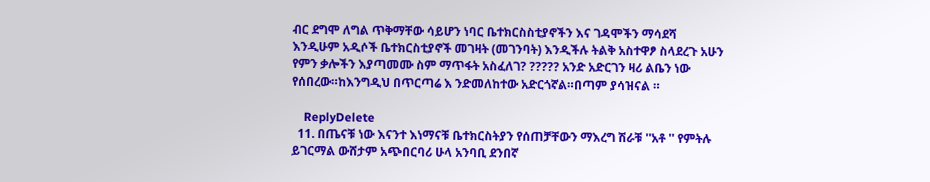ብር ደግሞ ለግል ጥቅማቸው ሳይሆን ነባር ቤተክርስስቲያኖችን እና ገዳሞችን ማሳደሻ እንዲሁም አዲሶች ቤተክርስቲያኖች መገዛት (መገንባት) እንዲችሉ ትልቅ አስተዋፆ ስላደረጉ አሁን የምን ቃሎችን እያጣመሙ ስም ማጥፋት አስፈለገ? ????? አንድ አድርገን ዛሪ ልቤን ነው የሰበረው።ከእንግዲህ በጥርጣሬ እ ንድመለከተው አድርጎኛል።በጣም ያሳዝናል ።

    ReplyDelete
  11. በጤናቹ ነው እናንተ እነማናቹ ቤተክርስትያን የሰጠቻቸውን ማእረግ ሽራቹ ''አቶ '' የምትሉ ይገርማል ውሸታም አጭበርባሪ ሁላ አንባቢ ደንበኛ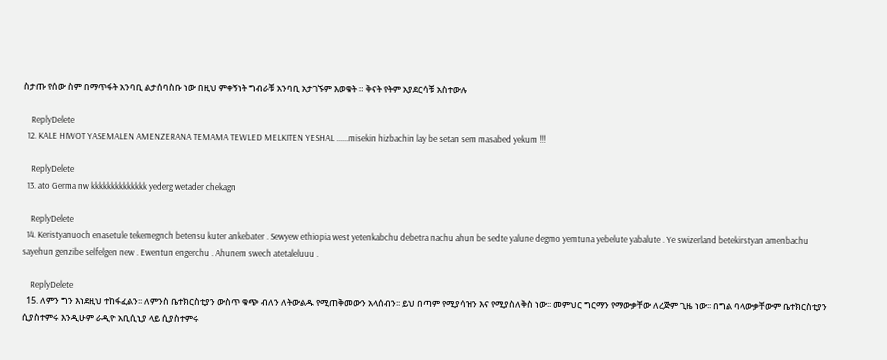ስታጡ የሰው ስም በማጥፋት አንባቢ ልታሰባስቡ ነው በዚህ ምቀኝነት ግብራቹ አንባቢ አታገኙም እወቁት ። ቅናት የትም አያደርሳቹ አስተውሉ

    ReplyDelete
  12. KALE HIWOT YASEMALEN AMENZERANA TEMAMA TEWLED MELKITEN YESHAL ......misekin hizbachin lay be setan sem masabed yekum !!!

    ReplyDelete
  13. ato Germa nw kkkkkkkkkkkkkk yederg wetader chekagn

    ReplyDelete
  14. Keristyanuoch enasetule tekemegnch betensu kuter ankebater . Sewyew ethiopia west yetenkabchu debetra nachu ahun be sedte yalune degmo yemtuna yebelute yabalute . Ye swizerland betekirstyan amenbachu sayehun genzibe selfelgen new . Ewentun engerchu . Ahunem swech atetaleluuu .

    ReplyDelete
  15. ለምን ግን እነደዚህ ተከፋፈልን፡፡ ለምንስ ቤተክርስቲያን ውስጥ ቁጭ ብለን ለትውልዱ የሚጠቅመውን አላሰብን፡፡ ይህ በጣም የሚያሳዝን እና የሚያስለቅስ ነው፡፡ መምህር ግርማን የማውቃቸው ለረጅም ጊዜ ነው፡፡ በግል ባላውቃቸውም ቤተክርስቲያን ሲያስተምሩ እንዲሁም ራዲዮ አቢሲኒያ ላይ ሲያስተምሩ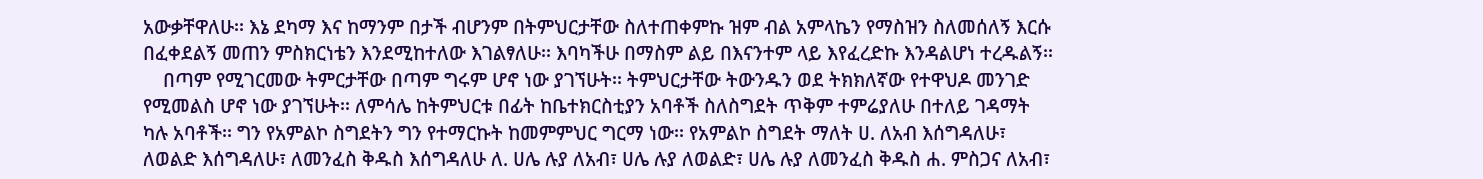አውቃቸዋለሁ፡፡ እኔ ደካማ እና ከማንም በታች ብሆንም በትምህርታቸው ስለተጠቀምኩ ዝም ብል አምላኬን የማስዝን ስለመሰለኝ እርሱ በፈቀደልኝ መጠን ምስክርነቴን እንደሚከተለው እገልፃለሁ፡፡ እባካችሁ በማስም ልይ በእናንተም ላይ እየፈረድኩ እንዳልሆነ ተረዱልኝ፡፡
    በጣም የሚገርመው ትምርታቸው በጣም ግሩም ሆኖ ነው ያገኘሁት፡፡ ትምህርታቸው ትውንዱን ወደ ትክክለኛው የተዋህዶ መንገድ የሚመልስ ሆኖ ነው ያገኘሁት፡፡ ለምሳሌ ከትምህርቱ በፊት ከቤተክርስቲያን አባቶች ስለስግደት ጥቅም ተምሬያለሁ በተለይ ገዳማት ካሉ አባቶች፡፡ ግን የአምልኮ ስግደትን ግን የተማርኩት ከመምምህር ግርማ ነው፡፡ የአምልኮ ስግደት ማለት ሀ. ለአብ እሰግዳለሁ፣ ለወልድ እሰግዳለሁ፣ ለመንፈስ ቅዱስ እሰግዳለሁ ለ. ሀሌ ሉያ ለአብ፣ ሀሌ ሉያ ለወልድ፣ ሀሌ ሉያ ለመንፈስ ቅዱስ ሐ. ምስጋና ለአብ፣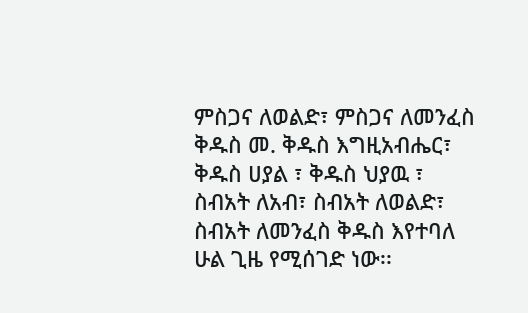ምስጋና ለወልድ፣ ምስጋና ለመንፈስ ቅዱስ መ. ቅዱስ እግዚአብሔር፣ ቅዱስ ሀያል ፣ ቅዱስ ህያዉ ፣ ስብአት ለአብ፣ ስብአት ለወልድ፣ ስብአት ለመንፈስ ቅዱስ እየተባለ ሁል ጊዜ የሚሰገድ ነው፡፡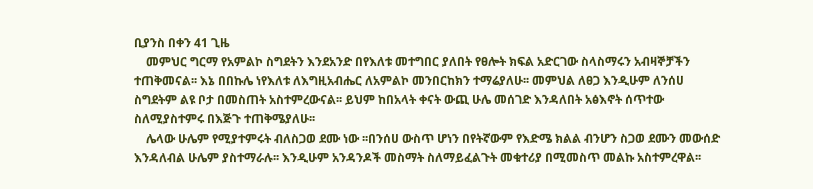ቢያንስ በቀን 41 ጊዜ
    መምህር ግርማ የአምልኮ ስግደትን እንደአንድ በየእለቱ መተግበር ያለበት የፀሎት ክፍል አድርገው ስላስማሩን አብዛኞቻችን ተጠቅመናል፡፡ እኔ በበኩሌ ነየእለቱ ለእግዚአብሔር ለአምልኮ መንበርከክን ተማሬያለሁ፡፡ መምህል ለፀጋ እንዲሁም ለንሰሀ ስግደትም ልዩ ቦታ በመስጠት አስተምረውናል፡፡ ይህም ከበአላት ቀናት ውጪ ሁሌ መሰገድ እንዳለበት አፅእኖት ሰጥተው ስለሚያስተምሩ በእጅጉ ተጠቅሜያለሁ፡፡
    ሌላው ሁሌም የሚያተምሩት ብለስጋወ ደሙ ነው ፡፡በንሰሀ ውስጥ ሆነን በየትኛውም የእድሜ ክልል ብንሆን ስጋወ ደሙን መውሰድ እንዳለብል ሁሌም ያስተማራሉ፡፡ እንዲሁም አንዳንዶች መስማት ስለማይፈልጉት መቁተሪያ በሚመስጥ መልኩ አስተምረዋል፡፡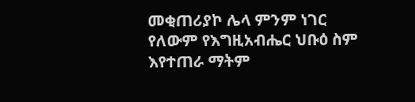መቂጠሪያኮ ሌላ ምንም ነገር የለውም የእግዚአብሔር ህቡዕ ስም እየተጠራ ማትም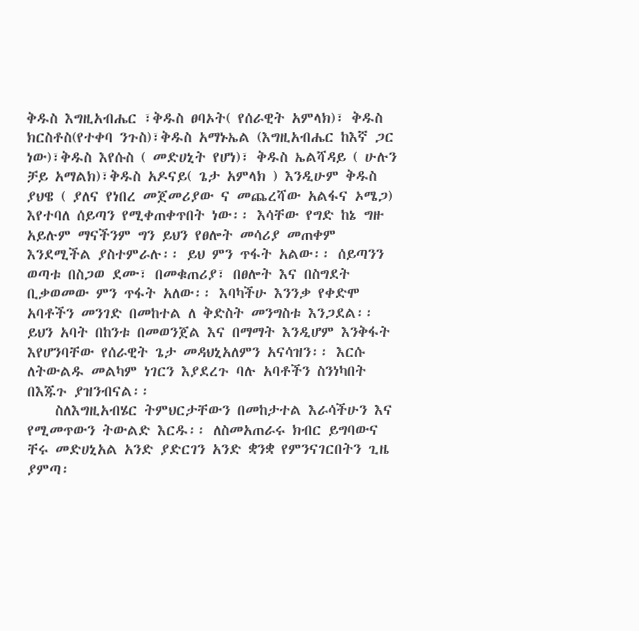ቅዱስ እግዚአብሔር ፣ቅዱስ ፀባኦት( የሰራዊት አምላክ)፣ ቅዱስ ክርስቶስ(የተቀባ ንጉስ)፣ቅዱስ አማኑኤል (እግዚአብሔር ከእኛ ጋር ነው)፣ቅዱስ እየሱስ ( መድሀኒት የሆነ)፣ ቅዱስ ኤልሻዳይ ( ሁሉን ቻይ አማልክ)፣ቅዱስ አዶናይ( ጌታ አምላክ ) እንዲሁም ቅዱስ ያህዌ ( ያለና የነበረ መጀመሪያው ና መጨረሻው አልፋና ኦሜጋ) እየተባለ ሰይጣን የሚቀጠቀጥበት ነው፡፡ እሳቸው የግድ ከኔ ግዙ አይሉም ማናችንም ግን ይህን የፀሎት መሳሪያ መጠቀም እንደሚችል ያስተምራሉ፡፡ ይህ ምን ጥፋት አልው፡፡ ሰይጣንን ወጣቱ በስጋወ ደሙ፣ በመቁጠሪያ፣ በፀሎት እና በስግደት ቢቃወመው ምን ጥፋት አለው፡፡ እባካችሁ እንንቃ የቀድሞ አባቶችን መንገድ በመከተል ለ ቅድስት መንግስቱ እንጋደል፡፡ ይህን አባት በከንቱ በመወንጀል እና በማማት እንዲሆም እንቅፋት እየሆንባቸው የሰራዊት ጌታ መዳህኒአለምን አናሳዝን፡፡ እርሱ ለትውልዱ መልካም ነገርን እያደረጉ ባሉ አባቶችን ስንነካበት በእጁጉ ያዝንብናል፡፡
    ስለእግዚአብሄር ትምህርታቸውን በመከታተል እራሳችሁን እና የሚመጥውን ትውልድ እርዱ፡፡ ለስመአጠራሩ ክብር ይግባውና ቸሩ መድሀኒአል አንድ ያድርገን አንድ ቋንቋ የምንናገርበትን ጊዜ ያምጣ፡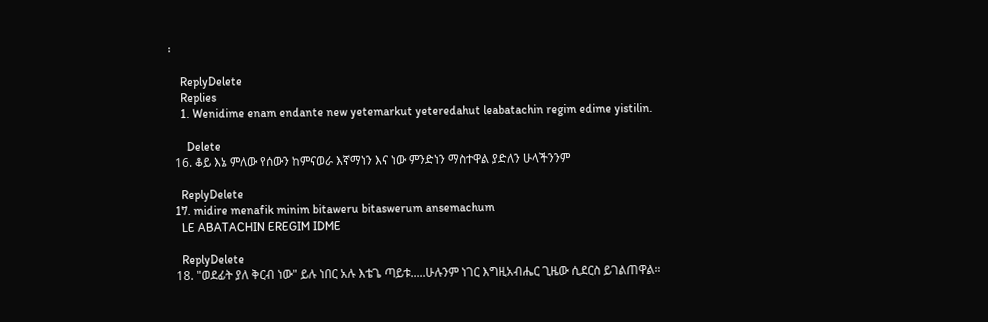፡

    ReplyDelete
    Replies
    1. Wenidime enam endante new yetemarkut yeteredahut leabatachin regim edime yistilin.

      Delete
  16. ቆይ እኔ ምለው የሰውን ከምናወራ እኛማነን እና ነው ምንድነን ማስተዋል ያድለን ሁላችንንም

    ReplyDelete
  17. midire menafik minim bitaweru bitaswerum ansemachum
    LE ABATACHIN EREGIM IDME

    ReplyDelete
  18. "ወደፊት ያለ ቅርብ ነው" ይሉ ነበር አሉ እቴጌ ጣይቱ.....ሁሉንም ነገር እግዚአብሔር ጊዜው ሲደርስ ይገልጠዋል።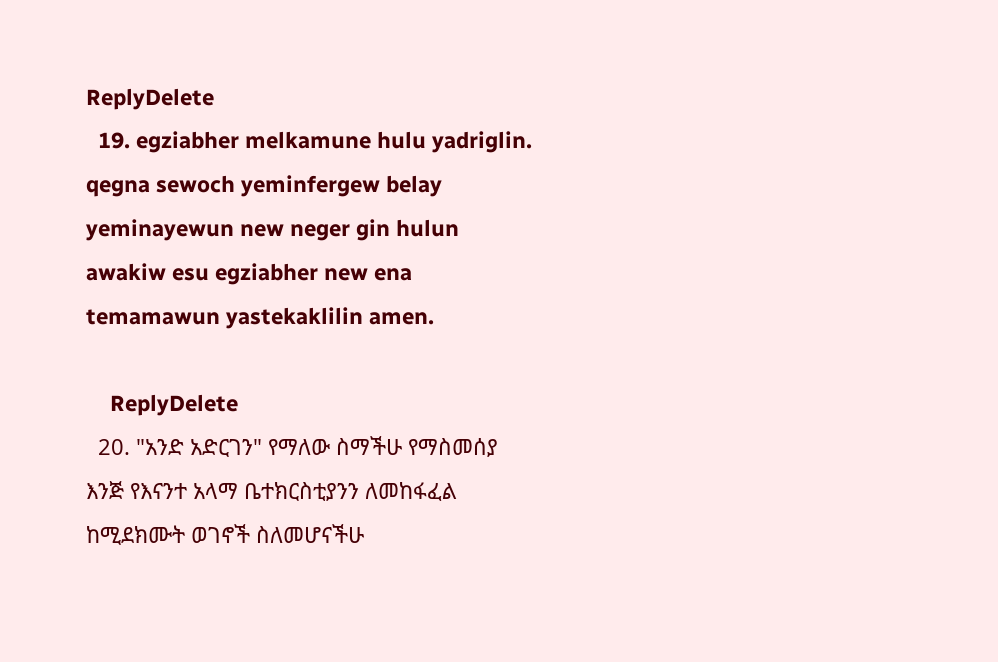ReplyDelete
  19. egziabher melkamune hulu yadriglin. qegna sewoch yeminfergew belay yeminayewun new neger gin hulun awakiw esu egziabher new ena temamawun yastekaklilin amen.

    ReplyDelete
  20. "አንድ አድርገን" የማለው ስማችሁ የማስመሰያ እንጅ የእናንተ አላማ ቤተክርስቲያንን ለመከፋፈል ከሚደክሙት ወገኖች ስለመሆናችሁ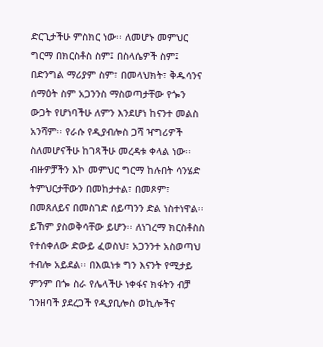ድርጊታችሁ ምስክር ነው፡፡ ለመሆኑ መምህር ግርማ በክርስቶስ ስም፤ በስላሴዎች ስም፤ በድንግል ማሪያም ስም፣ በመላህክት፣ ቅዱሳንና ሰማዕት ስም አጋንንስ ማስወጣታቸው የጐን ውጋት የሆነባችሁ ለምን እንደሆነ ከናንተ መልስ አንሻም፡፡ የራሱ የዲያብሎስ ጋሻ ዣግሪዎች ስለመሆናችሁ ከገጻችሁ መረዳቱ ቀላል ነው፡፡ ብዙዎቻችን እኮ መምህር ግርማ ከሉበት ሳንሄድ ትምህርታቸውን በመከታተል፣ በመጾም፣ በመጸለይና በመስገድ ሰይጣንን ድል ነስተነዋል፡፡ ይኸም ያስወቅሳቸው ይሆን፡፡ ለነገረማ ክርስቶስስ የተሰቀለው ድውይ ፈወስህ፣ አጋንንተ አስወጣህ ተብሎ አይደል፡፡ በእዉነቱ ግን እናንት የሚታይ ምንም በጐ ስራ የሌላችሁ ነቀፋና ክፋትን ብቻ ገንዘባች ያደረጋች የዲያቢሎስ ወኪሎችና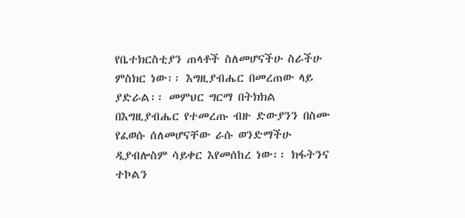የቤተክርስቲያን ጠላቶች ስለመሆናችሁ ስራችሁ ምስክር ነው፡፡ እግዚያብሔር በመረጠው ላይ ያድራል፡፡ መምህር ግርማ በትክክል በእግዚያብሔር የተመረጡ ብዙ ድውያንን በስሙ የፈወሱ ሰለመሆናቸው ራሱ ወንድማችሁ ዲያብሎስም ሳይቀር እየመሰከረ ነው፡፡ ክፋትንና ተኮልን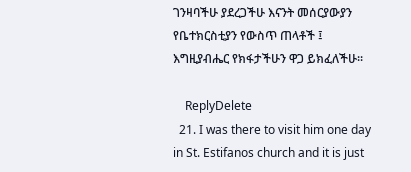ገንዛባችሁ ያደረጋችሁ እናንት መሰርያውያን የቤተክርስቲያን የውስጥ ጠላቶች ፤ እግዚያብሔር የክፋታችሁን ዋጋ ይክፈለችሁ፡፡

    ReplyDelete
  21. I was there to visit him one day in St. Estifanos church and it is just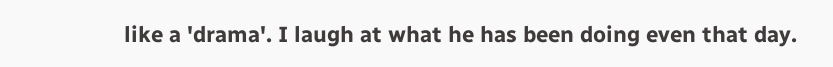like a 'drama'. I laugh at what he has been doing even that day.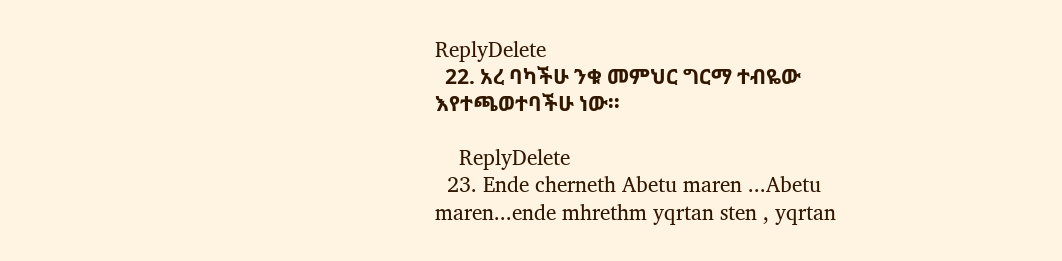ReplyDelete
  22. አረ ባካችሁ ንቁ መምህር ግርማ ተብዬው እየተጫወተባችሁ ነው፡፡

    ReplyDelete
  23. Ende cherneth Abetu maren ...Abetu maren...ende mhrethm yqrtan sten , yqrtan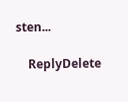sten...

    ReplyDelete